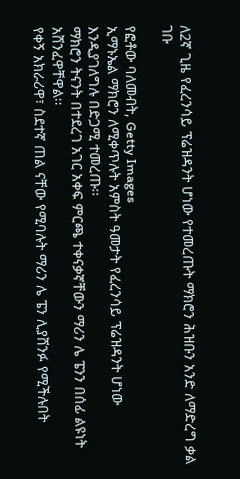ለ2ኛ ጊዜ የፈረንሳይ ፕሬዝዳንት ሆነው የተመረጡት ማክሮን ሕዝቡን አንድ ለማድረግ ቃል ገቡ

የፎቶው ባለመብት, Getty Images
ኢማኑኤል ማክሮን ለሚቀጥሉት አምስት ዓመታት የፈረንሳይ ፕሬዝዳንት ሆነው እንዲያገለግሉ በድጋሚ ተመረጡ፡፡
ማክሮን ትናንት በተደረገ አገር አቀፍ ምርጫ ተቀናቃኛቸውን ማሪን ሌ ፔንን በሰፊ ልዩነት አሸንፈዋቸዋል፡፡
የቀኝ አክራሪዋ፣ ስደተኛ ጠል ናቸው የሚባሉት ማሪን ሌ ፔን ሊያሸንፉ የሚችሉበት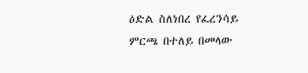ዕድል ስለነበረ የፈረንሳይ ምርጫ በተለይ በመላው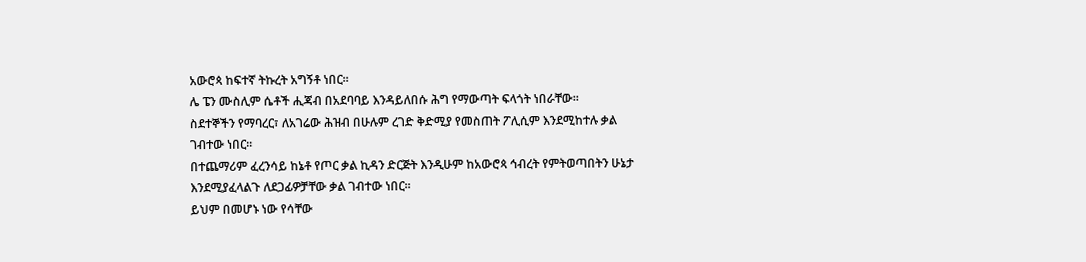አውሮጳ ከፍተኛ ትኩረት አግኝቶ ነበር፡፡
ሌ ፔን ሙስሊም ሴቶች ሒጃብ በአደባባይ እንዳይለበሱ ሕግ የማውጣት ፍላጎት ነበራቸው፡፡
ስደተኞችን የማባረር፣ ለአገሬው ሕዝብ በሁሉም ረገድ ቅድሚያ የመስጠት ፖሊሲም እንደሚከተሉ ቃል ገብተው ነበር፡፡
በተጨማሪም ፈረንሳይ ከኔቶ የጦር ቃል ኪዳን ድርጅት እንዲሁም ከአውሮጳ ኅብረት የምትወጣበትን ሁኔታ እንደሚያፈላልጉ ለደጋፊዎቻቸው ቃል ገብተው ነበር፡፡
ይህም በመሆኑ ነው የሳቸው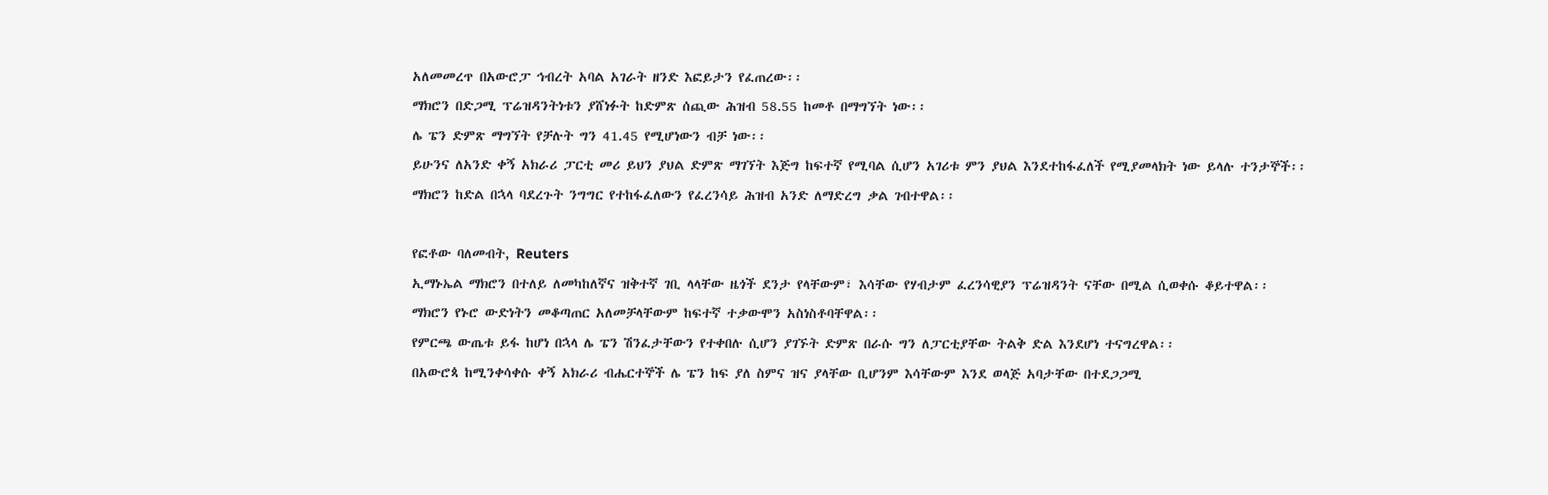አለመመረጥ በአውሮፓ ኅብረት አባል አገራት ዘንድ እፎይታን የፈጠረው፡፡
ማክሮን በድጋሚ ፕሬዝዳንትነቱን ያሸነፉት ከድምጽ ሰጪው ሕዝብ 58.55 ከመቶ በማግኘት ነው፡፡
ሌ ፔን ድምጽ ማግኘት የቻሉት ግን 41.45 የሚሆነውን ብቻ ነው፡፡
ይሁንና ለአንድ ቀኝ አክራሪ ፓርቲ መሪ ይህን ያህል ድምጽ ማገኘት እጅግ ከፍተኛ የሚባል ሲሆን አገሪቱ ምን ያህል እንደተከፋፈለች የሚያመላክት ነው ይላሉ ተንታኞች፡፡
ማክሮን ከድል በኋላ ባደረጉት ንግግር የተከፋፈለውን የፈረንሳይ ሕዝብ አንድ ለማድረግ ቃል ገብተዋል፡፡

የፎቶው ባለመብት, Reuters
ኢማኑኤል ማክሮን በተለይ ለመካከለኛና ዝቅተኛ ገቢ ላላቸው ዜጎች ደንታ የላቸውም፣ እሳቸው የሃብታም ፈረንሳዊያን ፕሬዝዳንት ናቸው በሚል ሲወቀሱ ቆይተዋል፡፡
ማክሮን የኑሮ ውድነትን መቆጣጠር አለመቻላቸውም ከፍተኛ ተቃውሞን አስነስቶባቸዋል፡፡
የምርጫ ውጤቱ ይፋ ከሆነ በኋላ ሌ ፔን ሽንፈታቸውን የተቀበሉ ሲሆን ያገኙት ድምጽ በራሱ ግን ለፓርቲያቸው ትልቅ ድል እንደሆነ ተናግረዋል፡፡
በአውሮጳ ከሚንቀሳቀሱ ቀኝ አክራሪ ብሔርተኞች ሌ ፔን ከፍ ያለ ስምና ዝና ያላቸው ቢሆንም እሳቸውም እንደ ወላጅ አባታቸው በተደጋጋሚ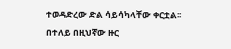ተወዳድረው ድል ሳይሳካላቸው ቀርቷል፡፡
በተለይ በዚህኛው ዙር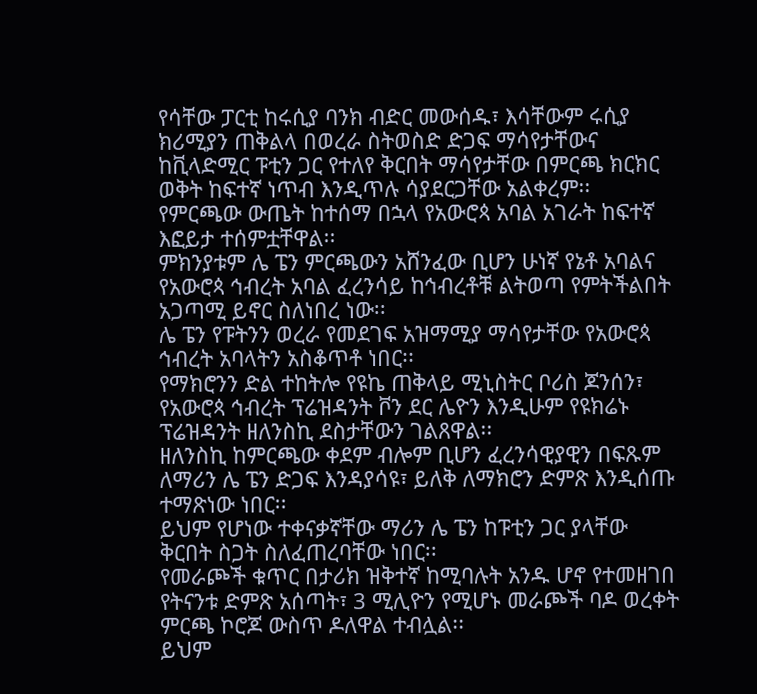የሳቸው ፓርቲ ከሩሲያ ባንክ ብድር መውሰዱ፣ እሳቸውም ሩሲያ ክሪሚያን ጠቅልላ በወረራ ስትወስድ ድጋፍ ማሳየታቸውና ከቪላድሚር ፑቲን ጋር የተለየ ቅርበት ማሳየታቸው በምርጫ ክርክር ወቅት ከፍተኛ ነጥብ እንዲጥሉ ሳያደርጋቸው አልቀረም፡፡
የምርጫው ውጤት ከተሰማ በኋላ የአውሮጳ አባል አገራት ከፍተኛ እፎይታ ተሰምቷቸዋል፡፡
ምክንያቱም ሌ ፔን ምርጫውን አሸንፈው ቢሆን ሁነኛ የኔቶ አባልና የአውሮጳ ኅብረት አባል ፈረንሳይ ከኅብረቶቹ ልትወጣ የምትችልበት አጋጣሚ ይኖር ስለነበረ ነው፡፡
ሌ ፔን የፑትንን ወረራ የመደገፍ አዝማሚያ ማሳየታቸው የአውሮጳ ኅብረት አባላትን አስቆጥቶ ነበር፡፡
የማክሮንን ድል ተከትሎ የዩኬ ጠቅላይ ሚኒስትር ቦሪስ ጆንሰን፣ የአውሮጳ ኅብረት ፕሬዝዳንት ቮን ደር ሌዮን እንዲሁም የዩክሬኑ ፕሬዝዳንት ዘለንስኪ ደስታቸውን ገልጸዋል፡፡
ዘለንስኪ ከምርጫው ቀደም ብሎም ቢሆን ፈረንሳዊያዊን በፍጹም ለማሪን ሌ ፔን ድጋፍ እንዳያሳዩ፣ ይለቅ ለማክሮን ድምጽ እንዲሰጡ ተማጽነው ነበር፡፡
ይህም የሆነው ተቀናቃኛቸው ማሪን ሌ ፔን ከፑቲን ጋር ያላቸው ቅርበት ስጋት ስለፈጠረባቸው ነበር፡፡
የመራጮች ቁጥር በታሪክ ዝቅተኛ ከሚባሉት አንዱ ሆኖ የተመዘገበ የትናንቱ ድምጽ አሰጣት፣ 3 ሚሊዮን የሚሆኑ መራጮች ባዶ ወረቀት ምርጫ ኮሮጆ ውስጥ ዶለዋል ተብሏል፡፡
ይህም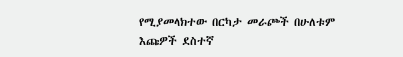የሚያመላክተው በርካታ መራጮች በሁለቱም እጩዎች ደስተኛ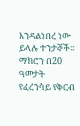እንዳልነበረ ነው ይላሉ ተንታኞች፡፡
ማክሮን በ20 ዓመታት የፈረንሳይ የቅርብ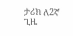ታሪክ ለ2ኛ ጊዜ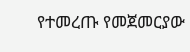የተመረጡ የመጀመርያው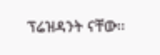ፕሬዝዳንት ናቸው፡፡